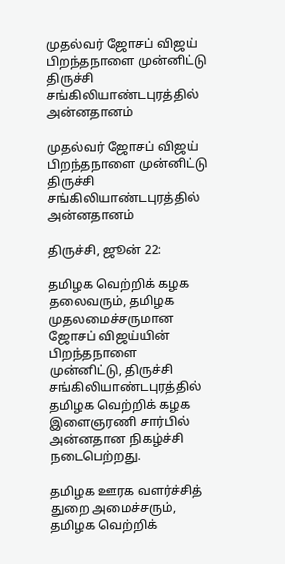முதல்வர் ஜோசப் விஜய் பிறந்தநாளை முன்னிட்டு திருச்சி சங்கிலியாண்டபுரத்தில் அன்னதானம்

முதல்வர் ஜோசப் விஜய் பிறந்தநாளை முன்னிட்டு திருச்சி சங்கிலியாண்டபுரத்தில் அன்னதானம்

திருச்சி, ஜூன் 22:

தமிழக வெற்றிக் கழக தலைவரும், தமிழக முதலமைச்சருமான ஜோசப் விஜய்யின் பிறந்தநாளை முன்னிட்டு, திருச்சி சங்கிலியாண்டபுரத்தில் தமிழக வெற்றிக் கழக இளைஞரணி சார்பில் அன்னதான நிகழ்ச்சி நடைபெற்றது.

தமிழக ஊரக வளர்ச்சித் துறை அமைச்சரும், தமிழக வெற்றிக்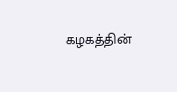கழகத்தின்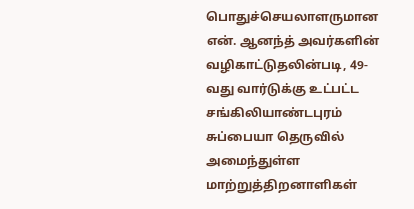பொதுச்செயலாளருமான என். ஆனந்த் அவர்களின் வழிகாட்டுதலின்படி, 49-வது வார்டுக்கு உட்பட்ட சங்கிலியாண்டபுரம் சுப்பையா தெருவில் அமைந்துள்ள மாற்றுத்திறனாளிகள்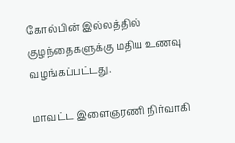கோல்பின் இல்லத்தில் குழந்தைகளுக்கு மதிய உணவு வழங்கப்பட்டது.

மாவட்ட இளைஞரணி நிர்வாகி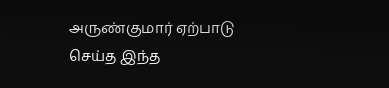அருண்குமார் ஏற்பாடு செய்த இந்த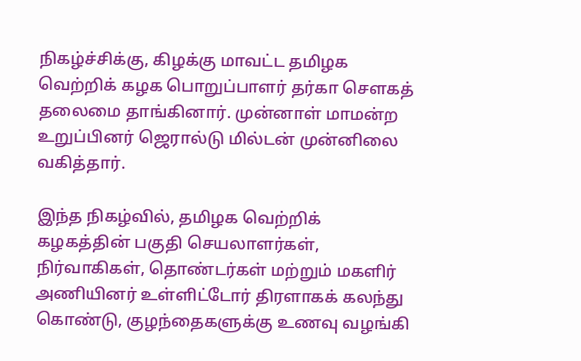நிகழ்ச்சிக்கு, கிழக்கு மாவட்ட தமிழக வெற்றிக் கழக பொறுப்பாளர் தர்கா சௌகத் தலைமை தாங்கினார். முன்னாள் மாமன்ற உறுப்பினர் ஜெரால்டு மில்டன் முன்னிலை வகித்தார்.

இந்த நிகழ்வில், தமிழக வெற்றிக் கழகத்தின் பகுதி செயலாளர்கள், நிர்வாகிகள், தொண்டர்கள் மற்றும் மகளிர் அணியினர் உள்ளிட்டோர் திரளாகக் கலந்து கொண்டு, குழந்தைகளுக்கு உணவு வழங்கி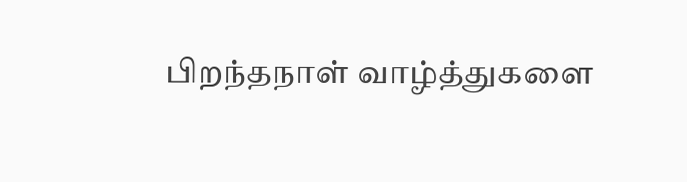பிறந்தநாள் வாழ்த்துகளை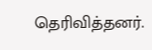தெரிவித்தனர்.